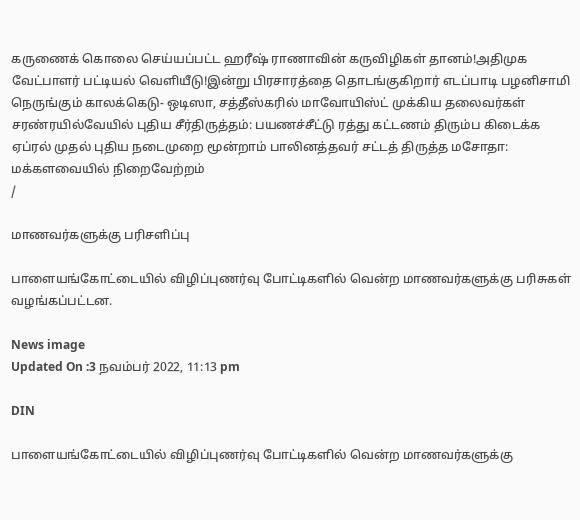கருணைக் கொலை செய்யப்பட்ட ஹரீஷ் ராணாவின் கருவிழிகள் தானம்!அதிமுக வேட்பாளர் பட்டியல் வெளியீடு!இன்று பிரசாரத்தை தொடங்குகிறார் எடப்பாடி பழனிசாமி நெருங்கும் காலக்கெடு- ஒடிஸா, சத்தீஸ்கரில் மாவோயிஸ்ட் முக்கிய தலைவர்கள் சரண்ரயில்வேயில் புதிய சீர்திருத்தம்: பயணச்சீட்டு ரத்து கட்டணம் திரும்ப கிடைக்க ஏப்ரல் முதல் புதிய நடைமுறை மூன்றாம் பாலினத்தவர் சட்டத் திருத்த மசோதா: மக்களவையில் நிறைவேற்றம்
/

மாணவர்களுக்கு பரிசளிப்பு

பாளையங்கோட்டையில் விழிப்புணர்வு போட்டிகளில் வென்ற மாணவர்களுக்கு பரிசுகள் வழங்கப்பட்டன.

News image
Updated On :3 நவம்பர் 2022, 11:13 pm

DIN

பாளையங்கோட்டையில் விழிப்புணர்வு போட்டிகளில் வென்ற மாணவர்களுக்கு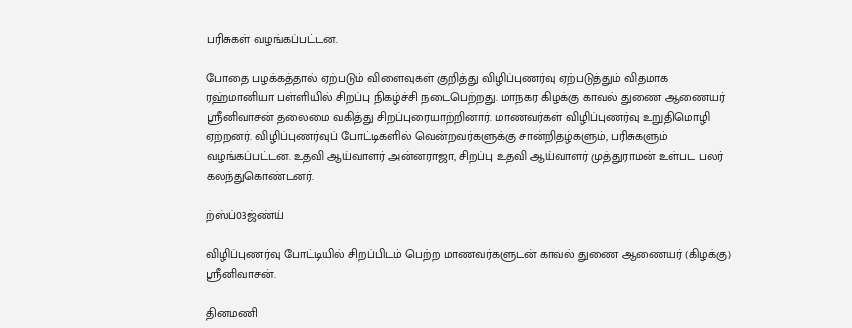பரிசுகள் வழங்கப்பட்டன.

போதை பழக்கத்தால் ஏற்படும் விளைவுகள் குறித்து விழிப்புணர்வு ஏற்படுத்தும் விதமாக ரஹ்மானியா பள்ளியில் சிறப்பு நிகழ்ச்சி நடைபெற்றது. மாநகர கிழக்கு காவல் துணை ஆணையர் ஸ்ரீனிவாசன் தலைமை வகித்து சிறப்புரையாற்றினார். மாணவர்கள் விழிப்புணர்வு உறுதிமொழி ஏற்றனர். விழிப்புணர்வுப் போட்டிகளில் வென்றவர்களுக்கு சான்றிதழ்களும், பரிசுகளும் வழங்கப்பட்டன. உதவி ஆய்வாளர் அன்னராஜா, சிறப்பு உதவி ஆய்வாளர் முத்துராமன் உள்பட பலர் கலந்துகொண்டனர்.

ற்ஸ்ப்03ஜ்ண்ய்

விழிப்புணர்வு போட்டியில் சிறப்பிடம் பெற்ற மாணவர்களுடன் காவல் துணை ஆணையர் (கிழக்கு) ஸ்ரீனிவாசன்.

தினமணி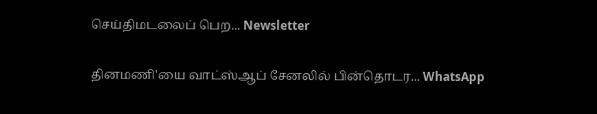செய்திமடலைப் பெற... Newsletter

தினமணி'யை வாட்ஸ்ஆப் சேனலில் பின்தொடர... WhatsApp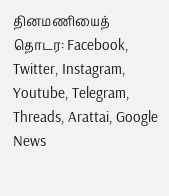தினமணியைத் தொடர: Facebook, Twitter, Instagram, Youtube, Telegram, Threads, Arattai, Google News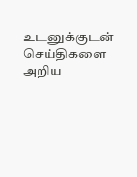உடனுக்குடன் செய்திகளை அறிய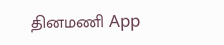தினமணி App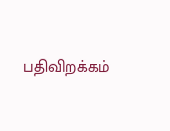பதிவிறக்கம்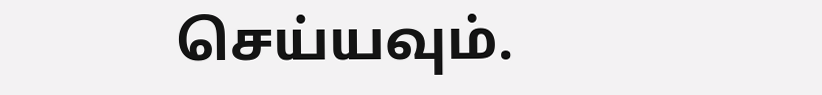செய்யவும்.